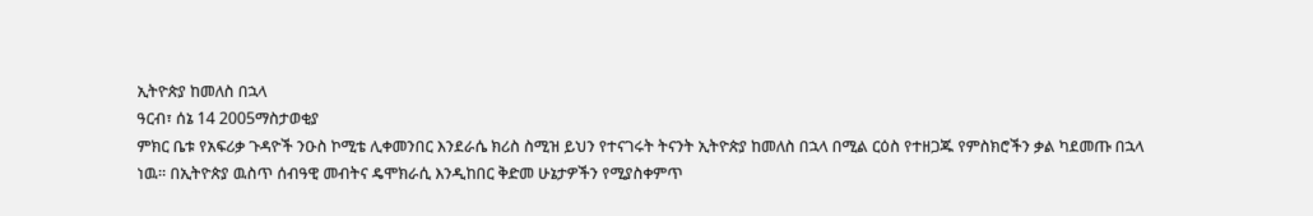ኢትዮጵያ ከመለስ በኋላ
ዓርብ፣ ሰኔ 14 2005ማስታወቂያ
ምክር ቤቱ የአፍሪቃ ጉዳዮች ንዑስ ኮሚቴ ሊቀመንበር እንደራሴ ክሪስ ስሚዝ ይህን የተናገሩት ትናንት ኢትዮጵያ ከመለስ በኋላ በሚል ርዕስ የተዘጋጁ የምስክሮችን ቃል ካደመጡ በኋላ ነዉ። በኢትዮጵያ ዉስጥ ሰብዓዊ መብትና ዴሞክራሲ እንዲከበር ቅድመ ሁኔታዎችን የሚያስቀምጥ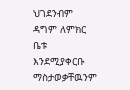ህገደንብም ዳግም ለምክር ቤቱ እንደሚያቀርቡ ማስታወቃቸዉንም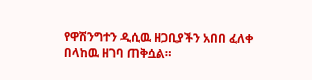የዋሽንግተን ዲሲዉ ዘጋቢያችን አበበ ፈለቀ በላከዉ ዘገባ ጠቅሷል።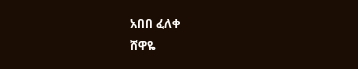አበበ ፈለቀ
ሸዋዬ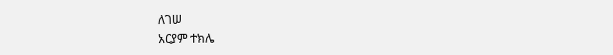ለገሠ
አርያም ተክሌ